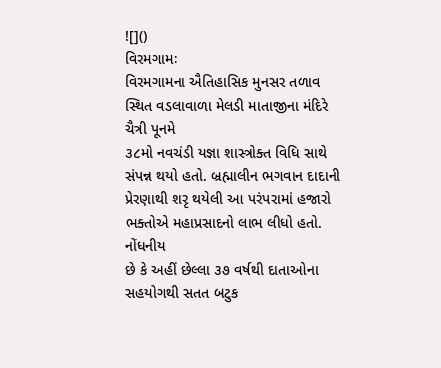![]()
વિરમગામઃ
વિરમગામના ઐતિહાસિક મુનસર તળાવ સ્થિત વડલાવાળા મેલડી માતાજીના મંદિરે ચૈત્રી પૂનમે
૩૮મો નવચંડી યજ્ઞા શાસ્ત્રોક્ત વિધિ સાથે સંપન્ન થયો હતો. બ્રહ્માલીન ભગવાન દાદાની
પ્રેરણાથી શરૃ થયેલી આ પરંપરામાં હજારો ભક્તોએ મહાપ્રસાદનો લાભ લીધો હતો. નોંધનીય
છે કે અહીં છેલ્લા ૩૭ વર્ષથી દાતાઓના સહયોગથી સતત બટુક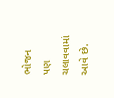ભોજન પણ ચલાવવામાં આવે છે.